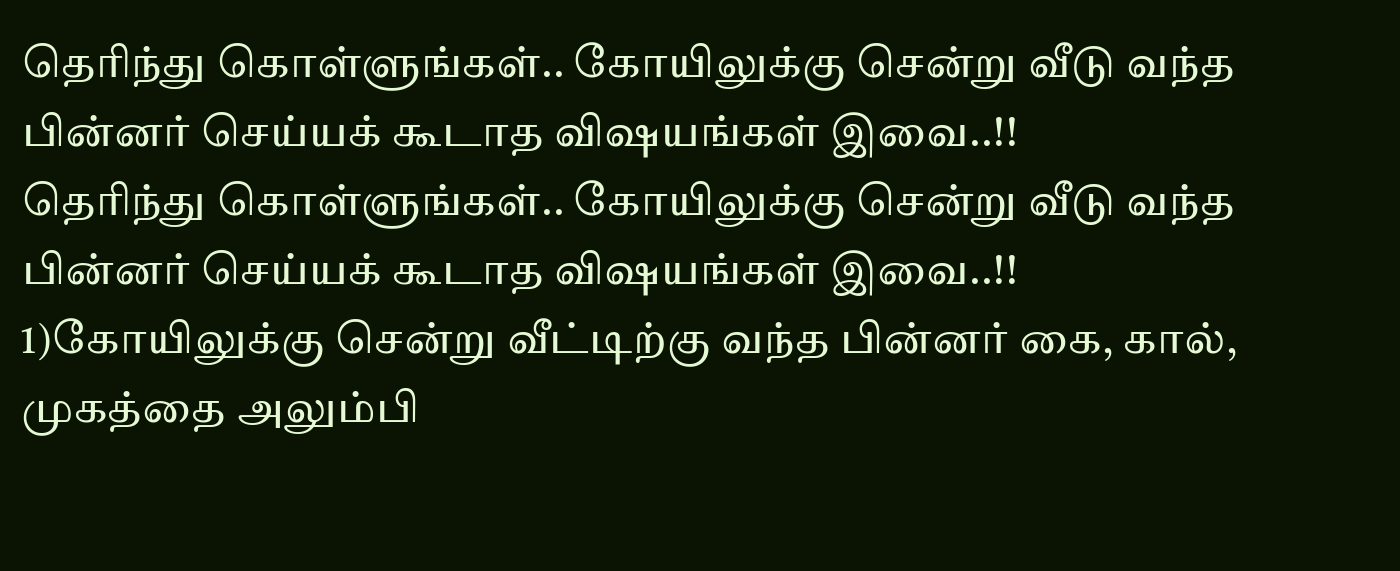தெரிந்து கொள்ளுங்கள்.. கோயிலுக்கு சென்று வீடு வந்த பின்னர் செய்யக் கூடாத விஷயங்கள் இவை..!!
தெரிந்து கொள்ளுங்கள்.. கோயிலுக்கு சென்று வீடு வந்த பின்னர் செய்யக் கூடாத விஷயங்கள் இவை..!! 1)கோயிலுக்கு சென்று வீட்டிற்கு வந்த பின்னர் கை, கால், முகத்தை அலும்பி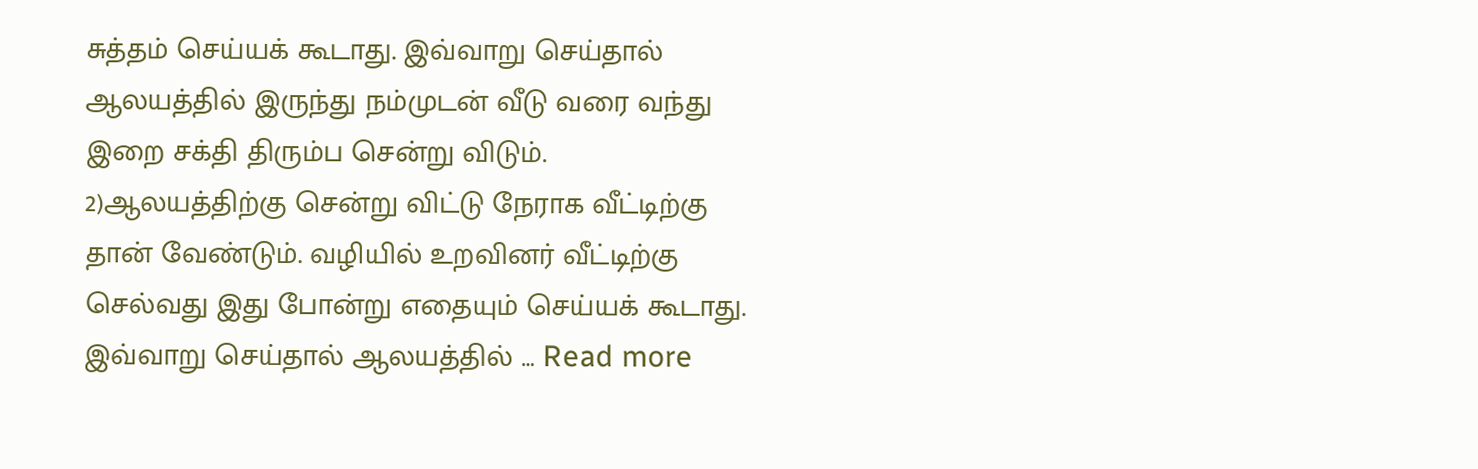சுத்தம் செய்யக் கூடாது. இவ்வாறு செய்தால் ஆலயத்தில் இருந்து நம்முடன் வீடு வரை வந்து இறை சக்தி திரும்ப சென்று விடும். 2)ஆலயத்திற்கு சென்று விட்டு நேராக வீட்டிற்கு தான் வேண்டும். வழியில் உறவினர் வீட்டிற்கு செல்வது இது போன்று எதையும் செய்யக் கூடாது. இவ்வாறு செய்தால் ஆலயத்தில் … Read more